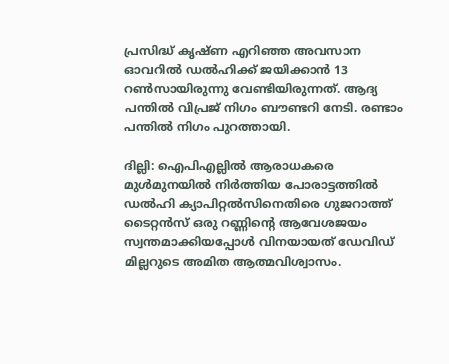പ്രസിദ്ധ് കൃഷ്ണ എറിഞ്ഞ അവസാന ഓവറിൽ ഡൽഹിക്ക് ജയിക്കാൻ 13 റൺസായിരുന്നു വേണ്ടിയിരുന്നത്. ആദ്യ പന്തില്‍ വിപ്രജ് നിഗം ബൗണ്ടറി നേടി. രണ്ടാം പന്തില്‍ നിഗം പുറത്തായി.

ദില്ലി: ഐപിഎല്ലിൽ ആരാധകരെ മുൾമുനയിൽ നിർത്തിയ പോരാട്ടത്തിൽ ഡൽഹി ക്യാപിറ്റൽസിനെതിരെ ഗുജറാത്ത് ടൈറ്റൻസ് ഒരു റണ്ണിന്‍റെ ആവേശജയം സ്വന്തമാക്കിയപ്പോള്‍ വിനയായത് ഡേവിഡ് മില്ലറുടെ അമിത ആത്മവിശ്വാസം.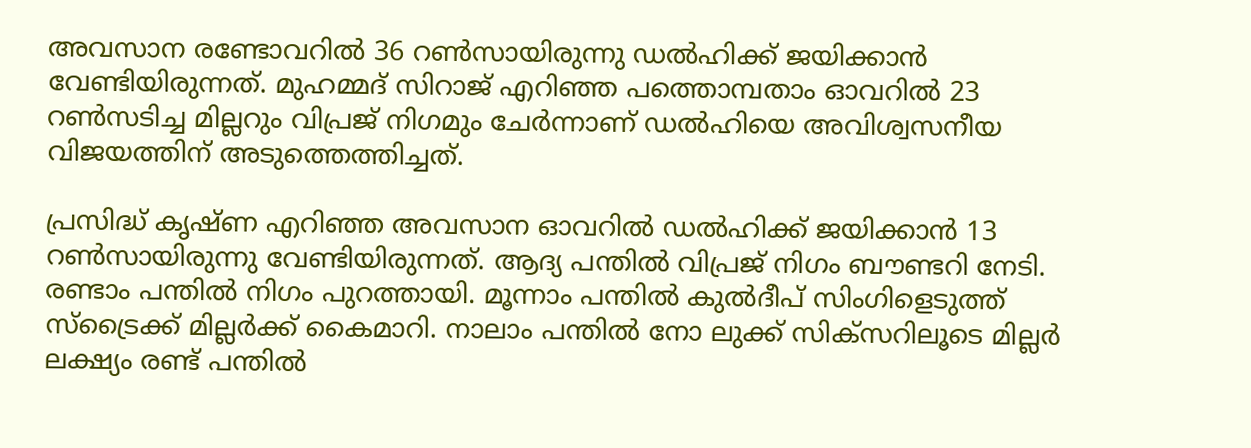അവസാന രണ്ടോവറില്‍ 36 റണ്‍സായിരുന്നു ഡല്‍ഹിക്ക് ജയിക്കാന്‍ വേണ്ടിയിരുന്നത്. മുഹമ്മദ് സിറാജ് എറിഞ്ഞ പത്തൊമ്പതാം ഓവറില്‍ 23 റണ്‍സടിച്ച മില്ലറും വിപ്രജ് നിഗമും ചേര്‍ന്നാണ് ഡല്‍ഹിയെ അവിശ്വസനീയ വിജയത്തിന് അടുത്തെത്തിച്ചത്.

പ്രസിദ്ധ് കൃഷ്ണ എറിഞ്ഞ അവസാന ഓവറിൽ ഡൽഹിക്ക് ജയിക്കാൻ 13 റൺസായിരുന്നു വേണ്ടിയിരുന്നത്. ആദ്യ പന്തില്‍ വിപ്രജ് നിഗം ബൗണ്ടറി നേടി. രണ്ടാം പന്തില്‍ നിഗം പുറത്തായി. മൂന്നാം പന്തില്‍ കുല്‍ദീപ് സിംഗിളെടുത്ത് സ്ട്രൈക്ക് മില്ലര്‍ക്ക് കൈമാറി. നാലാം പന്തില്‍ നോ ലുക്ക് സിക്സറിലൂടെ മില്ലര്‍ ലക്ഷ്യം രണ്ട് പന്തില്‍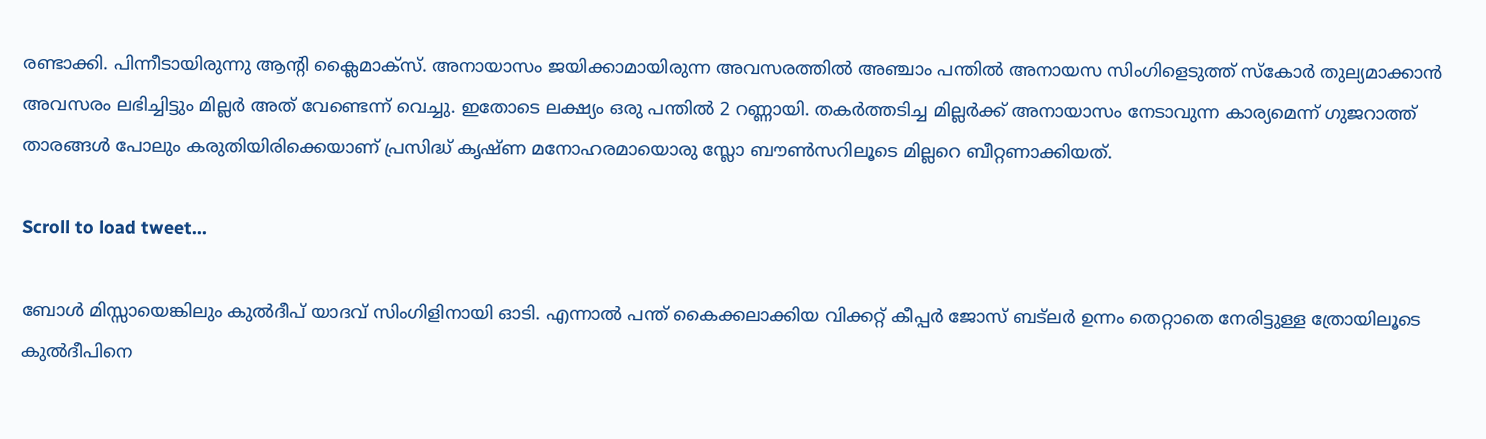രണ്ടാക്കി. പിന്നീടായിരുന്നു ആന്‍റി ക്ലൈമാക്സ്. അനായാസം ജയിക്കാമായിരുന്ന അവസരത്തില്‍ അഞ്ചാം പന്തില്‍ അനായസ സിംഗിളെടുത്ത് സ്കോര്‍ തുല്യമാക്കാന്‍ അവസരം ലഭിച്ചിട്ടും മില്ലര്‍ അത് വേണ്ടെന്ന് വെച്ചു. ഇതോടെ ലക്ഷ്യം ഒരു പന്തില്‍ 2 റണ്ണായി. തകര്‍ത്തടിച്ച മില്ലര്‍ക്ക് അനായാസം നേടാവുന്ന കാര്യമെന്ന് ഗുജറാത്ത് താരങ്ങള്‍ പോലും കരുതിയിരിക്കെയാണ് പ്രസിദ്ധ് കൃഷ്ണ മനോഹരമായൊരു സ്ലോ ബൗൺസറിലൂടെ മില്ലറെ ബീറ്റണാക്കിയത്.

Scroll to load tweet…

ബോൾ മിസ്സായെങ്കിലും കുൽദീപ് യാദവ് സിംഗിളിനായി ഓടി. എന്നാൽ പന്ത് കൈക്കലാക്കിയ വിക്കറ്റ് കീപ്പർ ജോസ് ബട്‌ലർ ഉന്നം തെറ്റാതെ നേരിട്ടുള്ള ത്രോയിലൂടെ കുൽദീപിനെ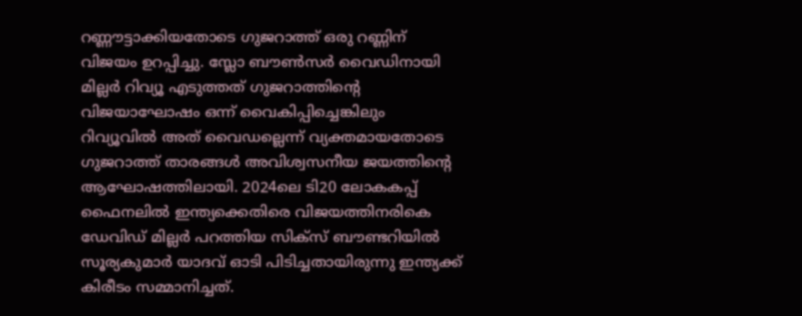റണ്ണൗട്ടാക്കിയതോടെ ഗുജറാത്ത് ഒരു റണ്ണിന് വിജയം ഉറപ്പിച്ചു. സ്ലോ ബൗണ്‍സര്‍ വൈഡിനായി മില്ലര്‍ റിവ്യൂ എടുത്തത് ഗുജറാത്തിന്‍റെ വിജയാഘോഷം ഒന്ന് വൈകിപ്പിച്ചെങ്കിലും റിവ്യൂവില്‍ അത് വൈഡല്ലെന്ന് വ്യക്തമായതോടെ ഗുജറാത്ത് താരങ്ങള്‍ അവിശ്വസനീയ ജയത്തിന്‍റെ ആഘോഷത്തിലായി. 2024ലെ ടി20 ലോകകപ്പ് ഫൈനലില്‍ ഇന്ത്യക്കെതിരെ വിജയത്തിനരികെ ഡേവിഡ് മില്ലര്‍ പറത്തിയ സിക്സ് ബൗണ്ടറിയില്‍ സൂര്യകുമാര്‍ യാദവ് ഓടി പിടിച്ചതായിരുന്നു ഇന്ത്യക്ക് കിരീടം സമ്മാനിച്ചത്.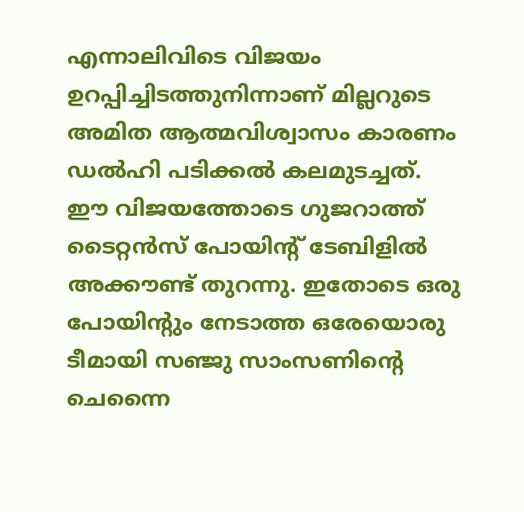എന്നാലിവിടെ വിജയം ഉറപ്പിച്ചിടത്തുനിന്നാണ് മില്ലറുടെ അമിത ആത്മവിശ്വാസം കാരണം ഡല്‍ഹി പടിക്കല്‍ കലമുടച്ചത്. ഈ വിജയത്തോടെ ഗുജറാത്ത് ടൈറ്റൻസ് പോയിന്‍റ് ടേബിളിൽ അക്കൗണ്ട് തുറന്നു. ഇതോടെ ഒരു പോയിന്‍റും നേടാത്ത ഒരേയൊരു ടീമായി സഞ്ജു സാംസണിന്‍റെ ചെന്നൈ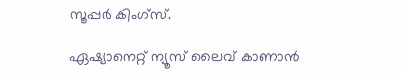സൂപ്പര്‍ കിംഗ്സ്.

ഏഷ്യാനെറ്റ് ന്യൂസ് ലൈവ് കാണാന്‍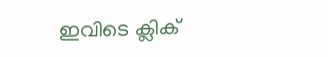ഇവിടെ ക്ലിക്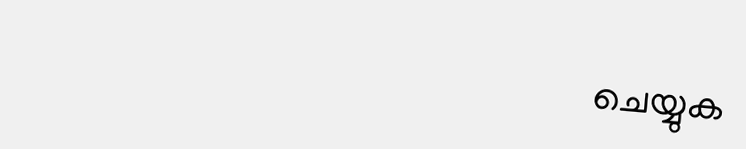ചെയ്യുക